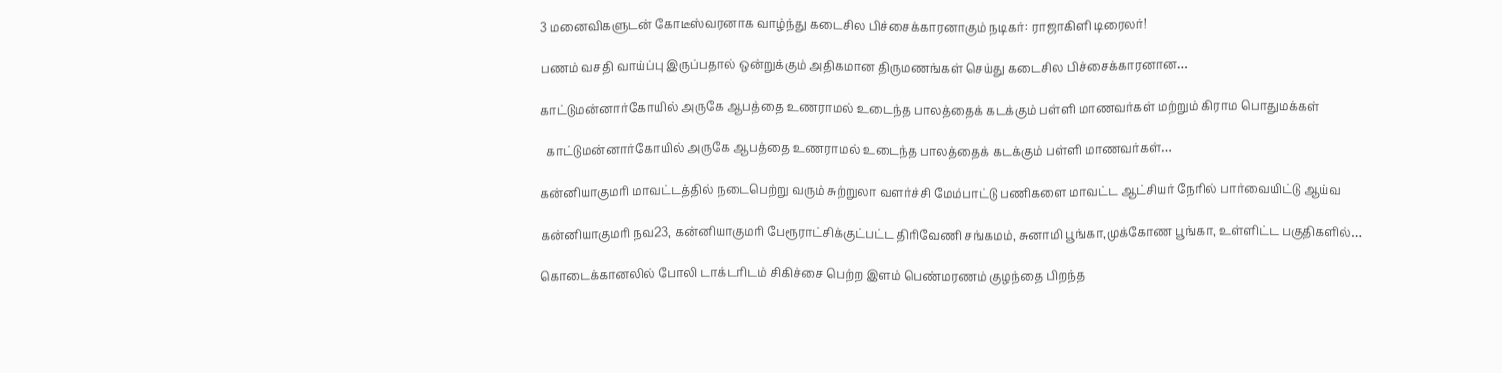3 மனைவிகளுடன் கோடீஸ்வரனாக வாழ்ந்து கடைசில பிச்சைக்காரனாகும் நடிகர்: ராஜாகிளி டிரைலர்!

பணம் வசதி வாய்ப்பு இருப்பதால் ஒன்றுக்கும் அதிகமான திருமணங்கள் செய்து கடைசில பிச்சைக்காரனான…

காட்டுமன்னார்கோயில் அருகே ஆபத்தை உணராமல் உடைந்த பாலத்தைக் கடக்கும் பள்ளி மாணவர்கள் மற்றும் கிராம பொதுமக்கள்

  காட்டுமன்னார்கோயில் அருகே ஆபத்தை உணராமல் உடைந்த பாலத்தைக் கடக்கும் பள்ளி மாணவர்கள்…

கன்னியாகுமரி மாவட்டத்தில் நடைபெற்று வரும் சுற்றுலா வளர்ச்சி மேம்பாட்டு பணிகளை மாவட்ட ஆட்சியர் நேரில் பார்வையிட்டு ஆய்வ

கன்னியாகுமரி நவ23, கன்னியாகுமரி பேரூராட்சிக்குட்பட்ட திரிவேணி சங்கமம், சுனாமி பூங்கா,முக்கோண பூங்கா, உள்ளிட்ட பகுதிகளில்…

கொடைக்கானலில் போலி டாக்டரிடம் சிகிச்சை பெற்ற இளம் பெண்மரணம் குழந்தை பிறந்த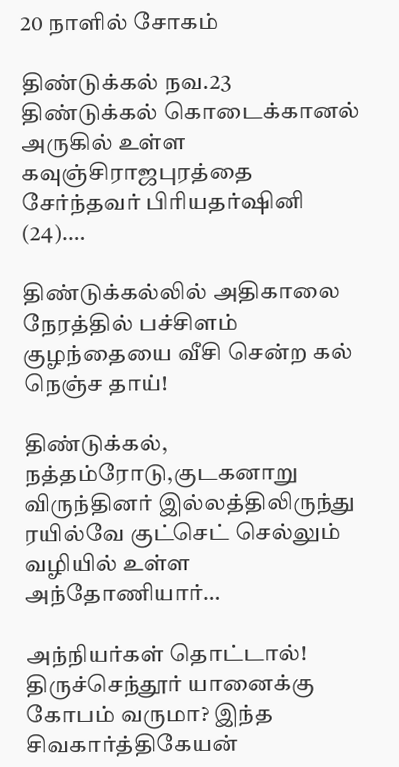20 நாளில் சோகம்

திண்டுக்கல் நவ.23 திண்டுக்கல் கொடைக்கானல் அருகில் உள்ள கவுஞ்சிராஜபுரத்தை சேர்ந்தவர் பிரியதர்ஷினி (24).…

திண்டுக்கல்லில் அதிகாலை நேரத்தில் பச்சிளம் குழந்தையை வீசி சென்ற கல் நெஞ்ச தாய்!

திண்டுக்கல், நத்தம்ரோடு,குடகனாறு விருந்தினர் இல்லத்திலிருந்து ரயில்வே குட்செட் செல்லும் வழியில் உள்ள  அந்தோணியார்…

அந்நியர்கள் தொட்டால்! திருச்செந்தூர் யானைக்கு கோபம் வருமா? இந்த சிவகார்த்திகேயன்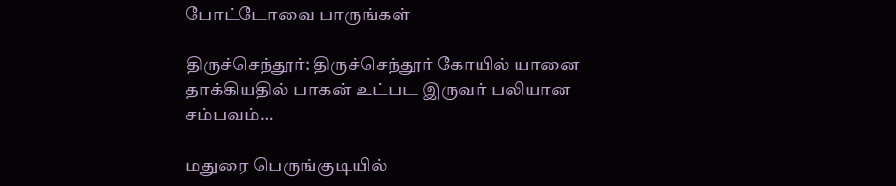போட்டோவை பாருங்கள்

திருச்செந்தூர்: திருச்செந்தூர் கோயில் யானை தாக்கியதில் பாகன் உட்பட இருவர் பலியான சம்பவம்…

மதுரை பெருங்குடியில்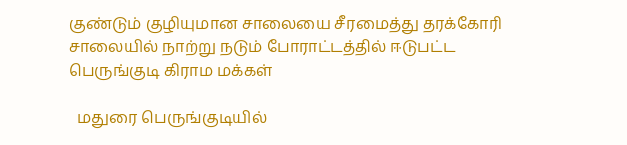குண்டும் குழியுமான சாலையை சீரமைத்து தரக்கோரி சாலையில் நாற்று நடும் போராட்டத்தில் ஈடுபட்ட பெருங்குடி கிராம மக்கள்

  மதுரை பெருங்குடியில்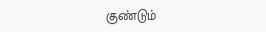குண்டும்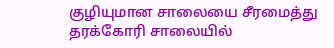குழியுமான சாலையை சீரமைத்து தரக்கோரி சாலையில்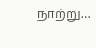நாற்று…